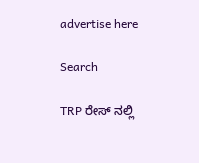advertise here

Search

TRP ರೇಸ್ ನಲ್ಲಿ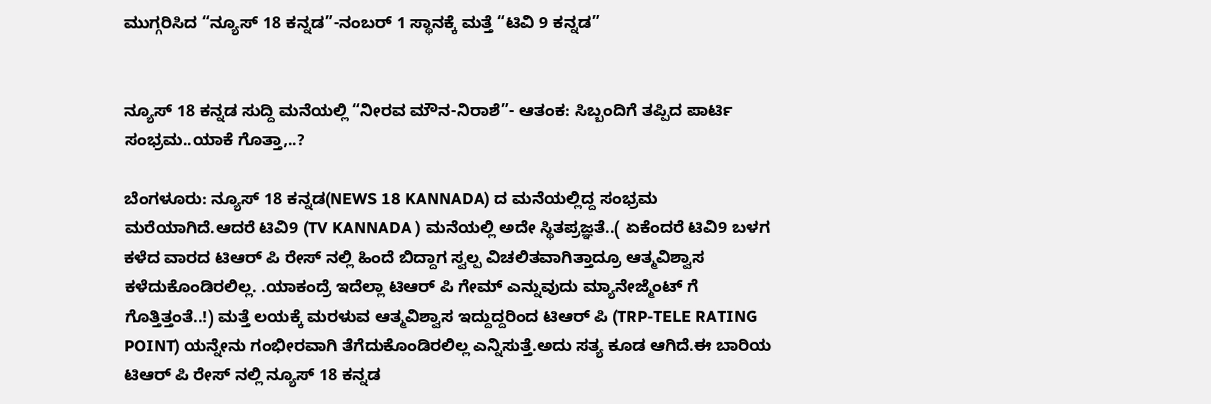ಮುಗ್ಗರಿಸಿದ “ನ್ಯೂಸ್ 18 ಕನ್ನಡ”-ನಂಬರ್ 1 ಸ್ಥಾನಕ್ಕೆ ಮತ್ತೆ “ಟಿವಿ 9 ಕನ್ನಡ”


ನ್ಯೂಸ್ 18 ಕನ್ನಡ ಸುದ್ದಿ ಮನೆಯಲ್ಲಿ “ನೀರವ ಮೌನ-ನಿರಾಶೆ”- ಆತಂಕ: ಸಿಬ್ಬಂದಿಗೆ ತಪ್ಪಿದ ಪಾರ್ಟಿ ಸಂಭ್ರಮ..ಯಾಕೆ ಗೊತ್ತಾ,..?

ಬೆಂಗಳೂರು: ನ್ಯೂಸ್ 18 ಕನ್ನಡ(NEWS 18 KANNADA) ದ ಮನೆಯಲ್ಲಿದ್ದ ಸಂಭ್ರಮ ಮರೆಯಾಗಿದೆ.ಆದರೆ ಟಿವಿ9 (TV KANNADA ) ಮನೆಯಲ್ಲಿ ಅದೇ ಸ್ಥಿತಪ್ರಜ್ಞತೆ..( ಏಕೆಂದರೆ ಟಿವಿ9 ಬಳಗ ಕಳೆದ ವಾರದ ಟಿಆರ್ ಪಿ ರೇಸ್ ನಲ್ಲಿ ಹಿಂದೆ ಬಿದ್ದಾಗ ಸ್ವಲ್ಪ ವಿಚಲಿತವಾಗಿತ್ತಾದ್ರೂ ಆತ್ಮವಿಶ್ವಾಸ ಕಳೆದುಕೊಂಡಿರಲಿಲ್ಲ. .ಯಾಕಂದ್ರೆ ಇದೆಲ್ಲಾ ಟಿಆರ್ ಪಿ ಗೇಮ್ ಎನ್ನುವುದು ಮ್ಯಾನೇಜ್ಮೆಂಟ್ ಗೆ ಗೊತ್ತಿತ್ತಂತೆ..!) ಮತ್ತೆ ಲಯಕ್ಕೆ ಮರಳುವ ಆತ್ಮವಿಶ್ವಾಸ ಇದ್ದುದ್ದರಿಂದ ಟಿಆರ್ ಪಿ (TRP-TELE RATING POINT) ಯನ್ನೇನು ಗಂಭೀರವಾಗಿ ತೆಗೆದುಕೊಂಡಿರಲಿಲ್ಲ ಎನ್ನಿಸುತ್ತೆ.ಅದು ಸತ್ಯ ಕೂಡ ಆಗಿದೆ.ಈ ಬಾರಿಯ ಟಿಆರ್ ಪಿ ರೇಸ್ ನಲ್ಲಿ ನ್ಯೂಸ್ 18 ಕನ್ನಡ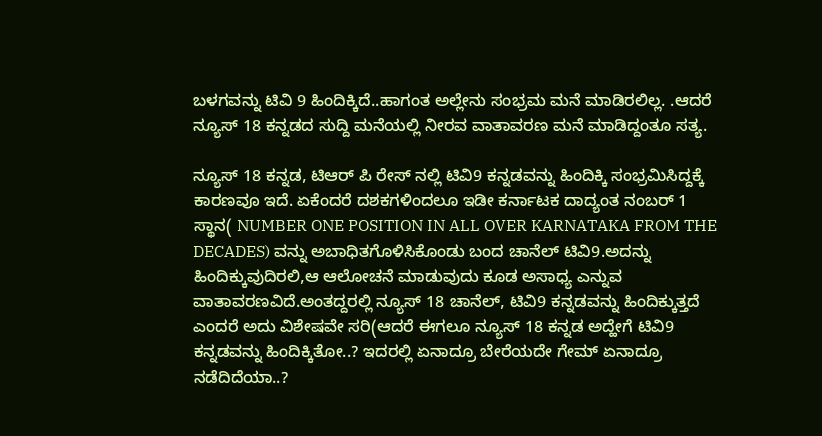ಬಳಗವನ್ನು ಟಿವಿ 9 ಹಿಂದಿಕ್ಕಿದೆ..ಹಾಗಂತ ಅಲ್ಲೇನು ಸಂಭ್ರಮ ಮನೆ ಮಾಡಿರಲಿಲ್ಲ. .ಆದರೆ ನ್ಯೂಸ್ 18 ಕನ್ನಡದ ಸುದ್ದಿ ಮನೆಯಲ್ಲಿ ನೀರವ ವಾತಾವರಣ ಮನೆ ಮಾಡಿದ್ದಂತೂ ಸತ್ಯ.

ನ್ಯೂಸ್ 18 ಕನ್ನಡ, ಟಿಆರ್ ಪಿ ರೇಸ್ ನಲ್ಲಿ ಟಿವಿ9 ಕನ್ನಡವನ್ನು ಹಿಂದಿಕ್ಕಿ ಸಂಭ್ರಮಿಸಿದ್ದಕ್ಕೆ ಕಾರಣವೂ ಇದೆ. ಏಕೆಂದರೆ ದಶಕಗಳಿಂದಲೂ ಇಡೀ ಕರ್ನಾಟಕ ದಾದ್ಯಂತ ನಂಬರ್ 1 ಸ್ಥಾನ( NUMBER ONE POSITION IN ALL OVER KARNATAKA FROM THE DECADES) ವನ್ನು ಅಬಾಧಿತಗೊಳಿಸಿಕೊಂಡು ಬಂದ ಚಾನೆಲ್ ಟಿವಿ9.ಅದನ್ನು ಹಿಂದಿಕ್ಕುವುದಿರಲಿ,ಆ ಆಲೋಚನೆ ಮಾಡುವುದು ಕೂಡ ಅಸಾಧ್ಯ ಎನ್ನುವ ವಾತಾವರಣವಿದೆ.ಅಂತದ್ದರಲ್ಲಿ ನ್ಯೂಸ್ 18 ಚಾನೆಲ್, ಟಿವಿ9 ಕನ್ನಡವನ್ನು ಹಿಂದಿಕ್ಕುತ್ತದೆ ಎಂದರೆ ಅದು ವಿಶೇಷವೇ ಸರಿ(ಆದರೆ ಈಗಲೂ ನ್ಯೂಸ್ 18 ಕನ್ನಡ ಅದ್ಹೇಗೆ ಟಿವಿ9 ಕನ್ನಡವನ್ನು ಹಿಂದಿಕ್ಕಿತೋ..? ಇದರಲ್ಲಿ ಏನಾದ್ರೂ ಬೇರೆಯದೇ ಗೇಮ್ ಏನಾದ್ರೂ ನಡೆದಿದೆಯಾ..?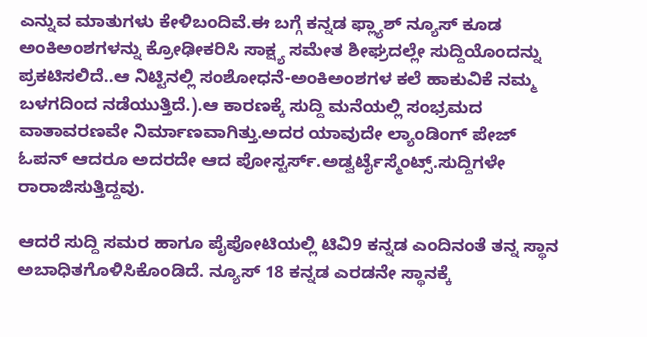ಎನ್ನುವ ಮಾತುಗಳು ಕೇಳಿಬಂದಿವೆ.ಈ ಬಗ್ಗೆ ಕನ್ನಡ ಫ್ಲ್ಯಾಶ್ ನ್ಯೂಸ್ ಕೂಡ ಅಂಕಿಅಂಶಗಳನ್ನು ಕ್ರೋಢೀಕರಿಸಿ ಸಾಕ್ಷ್ಯ ಸಮೇತ ಶೀಘ್ರದಲ್ಲೇ ಸುದ್ದಿಯೊಂದನ್ನು ಪ್ರಕಟಿಸಲಿದೆ..ಆ ನಿಟ್ಟಿನಲ್ಲಿ ಸಂಶೋಧನೆ-ಅಂಕಿಅಂಶಗಳ ಕಲೆ ಹಾಕುವಿಕೆ ನಮ್ಮ ಬಳಗದಿಂದ ನಡೆಯುತ್ತಿದೆ.).ಆ ಕಾರಣಕ್ಕೆ ಸುದ್ದಿ ಮನೆಯಲ್ಲಿ ಸಂಭ್ರಮದ ವಾತಾವರಣವೇ ನಿರ್ಮಾಣವಾಗಿತ್ತು.ಅದರ ಯಾವುದೇ ಲ್ಯಾಂಡಿಂಗ್ ಪೇಜ್ ಓಪನ್ ಆದರೂ ಅದರದೇ ಆದ ಪೋಸ್ಟರ್ಸ್.ಅಡ್ವರ್ಟೈಸ್ಮೆಂಟ್ಸ್.ಸುದ್ದಿಗಳೇ ರಾರಾಜಿಸುತ್ತಿದ್ದವು.

ಆದರೆ ಸುದ್ದಿ ಸಮರ ಹಾಗೂ ಪೈಪೋಟಿಯಲ್ಲಿ ಟಿವಿ9 ಕನ್ನಡ ಎಂದಿನಂತೆ ತನ್ನ ಸ್ಥಾನ ಅಬಾಧಿತಗೊಳಿಸಿಕೊಂಡಿದೆ. ನ್ಯೂಸ್ 18 ಕನ್ನಡ ಎರಡನೇ ಸ್ಥಾನಕ್ಕೆ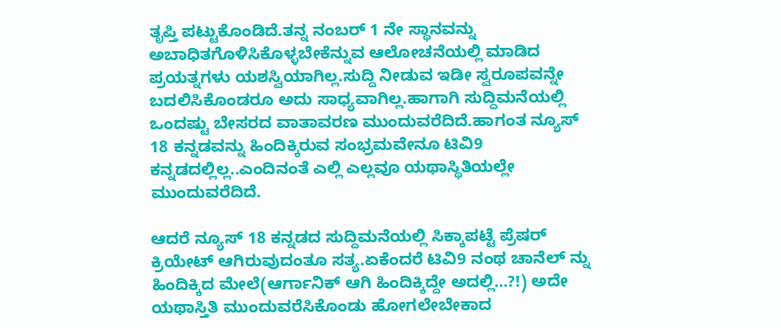ತೃಪ್ತಿ ಪಟ್ಟುಕೊಂಡಿದೆ.ತನ್ನ ನಂಬರ್ 1 ನೇ ಸ್ಥಾನವನ್ನು ಅಬಾಧಿತಗೊಳಿಸಿಕೊಳ್ಳಬೇಕೆನ್ನುವ ಆಲೋಚನೆಯಲ್ಲಿ ಮಾಡಿದ ಪ್ರಯತ್ನಗಳು ಯಶಸ್ವಿಯಾಗಿಲ್ಲ.ಸುದ್ದಿ ನೀಡುವ ಇಡೀ ಸ್ವರೂಪವನ್ನೇ ಬದಲಿಸಿಕೊಂಡರೂ ಅದು ಸಾಧ್ಯವಾಗಿಲ್ಲ.ಹಾಗಾಗಿ ಸುದ್ದಿಮನೆಯಲ್ಲಿ ಒಂದಷ್ಟು ಬೇಸರದ ವಾತಾವರಣ ಮುಂದುವರೆದಿದೆ.ಹಾಗಂತ ನ್ಯೂಸ್ 18 ಕನ್ನಡವನ್ನು ಹಿಂದಿಕ್ಕಿರುವ ಸಂಭ್ರಮವೇನೂ ಟಿವಿ9 ಕನ್ನಡದಲ್ಲಿಲ್ಲ..ಎಂದಿನಂತೆ ಎಲ್ಲಿ ಎಲ್ಲವೂ ಯಥಾಸ್ಥಿತಿಯಲ್ಲೇ ಮುಂದುವರೆದಿದೆ.

ಆದರೆ ನ್ಯೂಸ್ 18 ಕನ್ನಡದ ಸುದ್ದಿಮನೆಯಲ್ಲಿ ಸಿಕ್ಕಾಪಟ್ಟೆ ಪ್ರೆಷರ್ ಕ್ರಿಯೇಟ್ ಆಗಿರುವುದಂತೂ ಸತ್ಯ.ಏಕೆಂದರೆ ಟಿವಿ9 ನಂಥ ಚಾನೆಲ್ ನ್ನು ಹಿಂದಿಕ್ಕಿದ ಮೇಲೆ(ಆರ್ಗಾನಿಕ್ ಆಗಿ ಹಿಂದಿಕ್ಕಿದ್ದೇ ಅದಲ್ಲಿ…?!) ಅದೇ ಯಥಾಸ್ತಿತಿ ಮುಂದುವರೆಸಿಕೊಂಡು ಹೋಗಲೇಬೇಕಾದ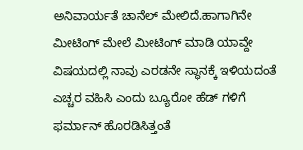ಅನಿವಾರ್ಯತೆ ಚಾನೆಲ್ ಮೇಲಿದೆ.ಹಾಗಾಗಿನೇ ಮೀಟಿಂಗ್ ಮೇಲೆ ಮೀಟಿಂಗ್ ಮಾಡಿ ಯಾವ್ದೇ ವಿಷಯದಲ್ಲಿ ನಾವು ಎರಡನೇ ಸ್ಥಾನಕ್ಕೆ ಇಳಿಯದಂತೆ ಎಚ್ಚರ ವಹಿಸಿ ಎಂದು ಬ್ಯೂರೋ ಹೆಡ್ ಗಳಿಗೆ ಫರ್ಮಾನ್ ಹೊರಡಿಸಿತ್ತಂತೆ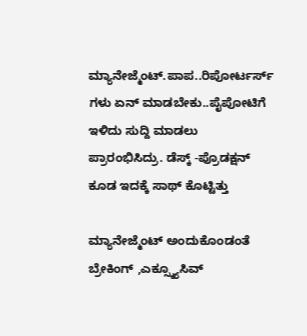ಮ್ಯಾನೇಜ್ಮೆಂಟ್.ಪಾಪ..ರಿಪೋರ್ಟರ್ಸ್ ಗಳು ಏನ್ ಮಾಡಬೇಕು..ಪೈಪೋಟಿಗೆ ಇಳಿದು ಸುದ್ದಿ ಮಾಡಲು ಪ್ರಾರಂಭಿಸಿದ್ರು. ಡೆಸ್ಕ್ -ಪ್ರೊಡಕ್ಷನ್ ಕೂಡ ಇದಕ್ಕೆ ಸಾಥ್ ಕೊಟ್ಟಿತ್ತು

ಮ್ಯಾನೇಜ್ಮೆಂಟ್ ಅಂದುಕೊಂಡಂತೆ ಬ್ರೇಕಿಂಗ್ ,ಎಕ್ಸ್ಕ್ಯೂಸಿವ್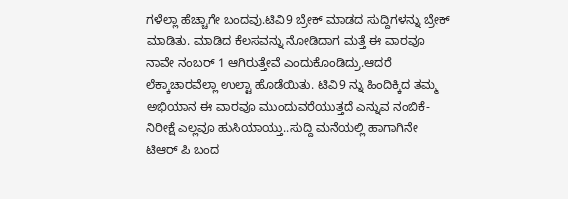ಗಳೆಲ್ಲಾ ಹೆಚ್ಚಾಗೇ ಬಂದವು.ಟಿವಿ9 ಬ್ರೇಕ್ ಮಾಡದ ಸುದ್ದಿಗಳನ್ನು ಬ್ರೇಕ್ ಮಾಡಿತು. ಮಾಡಿದ ಕೆಲಸವನ್ನು ನೋಡಿದಾಗ ಮತ್ತೆ ಈ ವಾರವೂ ನಾವೇ ನಂಬರ್ 1 ಆಗಿರುತ್ತೇವೆ ಎಂದುಕೊಂಡಿದ್ರು.ಆದರೆ ಲೆಕ್ಕಾಚಾರವೆಲ್ಲಾ ಉಲ್ಟಾ ಹೊಡೆಯಿತು. ಟಿವಿ9 ನ್ನು ಹಿಂದಿಕ್ಕಿದ ತಮ್ಮ ಅಭಿಯಾನ ಈ ವಾರವೂ ಮುಂದುವರೆಯುತ್ತದೆ ಎನ್ನುವ ನಂಬಿಕೆ-ನಿರೀಕ್ಷೆ ಎಲ್ಲವೂ ಹುಸಿಯಾಯ್ತು..ಸುದ್ದಿ ಮನೆಯಲ್ಲಿ ಹಾಗಾಗಿನೇ ಟಿಆರ್ ಪಿ ಬಂದ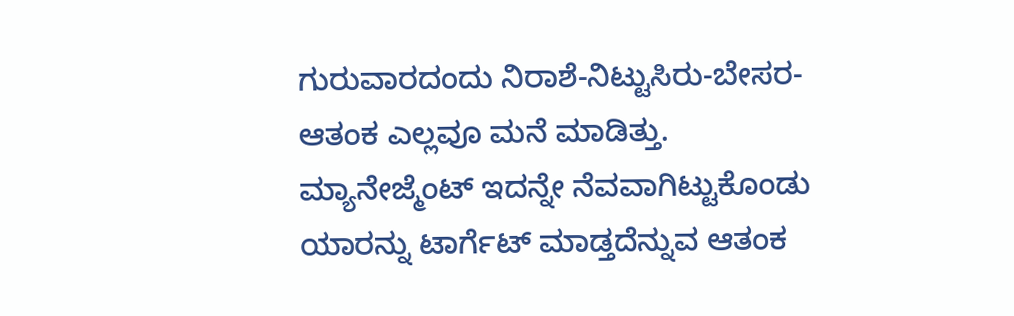ಗುರುವಾರದಂದು ನಿರಾಶೆ-ನಿಟ್ಟುಸಿರು-ಬೇಸರ-ಆತಂಕ ಎಲ್ಲವೂ ಮನೆ ಮಾಡಿತ್ತು. ಮ್ಯಾನೇಜ್ಮೆಂಟ್ ಇದನ್ನೇ ನೆವವಾಗಿಟ್ಟುಕೊಂಡು ಯಾರನ್ನು ಟಾರ್ಗೆಟ್ ಮಾಡ್ತದೆನ್ನುವ ಆತಂಕ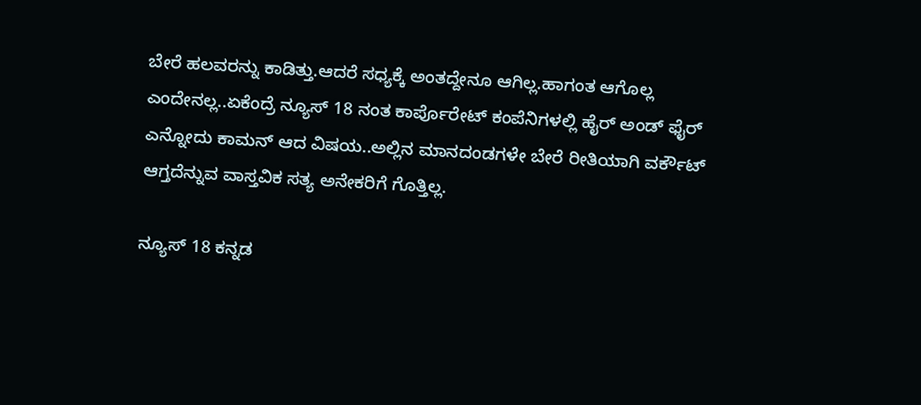ಬೇರೆ ಹಲವರನ್ನು ಕಾಡಿತ್ತು.ಆದರೆ ಸಧ್ಯಕ್ಕೆ ಅಂತದ್ದೇನೂ ಆಗಿಲ್ಲ.ಹಾಗಂತ ಆಗೊಲ್ಲ ಎಂದೇನಲ್ಲ..ಏಕೆಂದ್ರೆ ನ್ಯೂಸ್ 18 ನಂತ ಕಾರ್ಪೊರೇಟ್ ಕಂಪೆನಿಗಳಲ್ಲಿ ಹೈರ್ ಅಂಡ್ ಫೈರ್ ಎನ್ನೋದು ಕಾಮನ್ ಆದ ವಿಷಯ..ಅಲ್ಲಿನ ಮಾನದಂಡಗಳೇ ಬೇರೆ ರೀತಿಯಾಗಿ ವರ್ಕೌಟ್ ಆಗ್ತದೆನ್ನುವ ವಾಸ್ತವಿಕ ಸತ್ಯ ಅನೇಕರಿಗೆ ಗೊತ್ತಿಲ್ಲ.

ನ್ಯೂಸ್ 18 ಕನ್ನಡ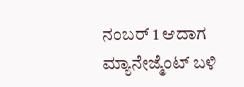ನಂಬರ್ 1 ಆದಾಗ ಮ್ಯಾನೇಜ್ಮೆಂಟ್ ಬಳಿ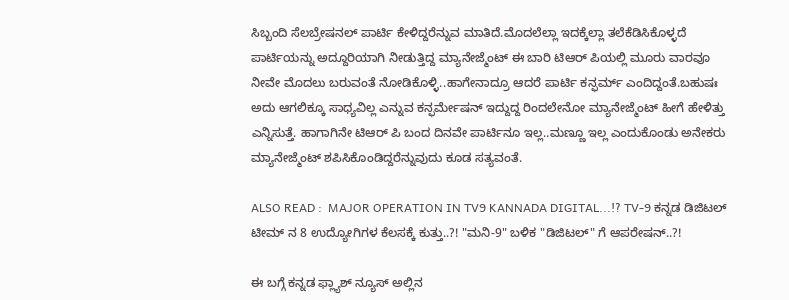ಸಿಬ್ಬಂದಿ ಸೆಲಬ್ರೇಷನಲ್ ಪಾರ್ಟಿ ಕೇಳಿದ್ದರೆನ್ನುವ ಮಾತಿದೆ.ಮೊದಲೆಲ್ಲಾ ಇದಕ್ಕೆಲ್ಲಾ ತಲೆಕೆಡಿಸಿಕೊಳ್ಳದೆ ಪಾರ್ಟಿಯನ್ನು ಅದ್ದೂರಿಯಾಗಿ ನೀಡುತ್ತಿದ್ದ ಮ್ಯಾನೇಜ್ಮೆಂಟ್ ಈ ಬಾರಿ ಟಿಆರ್ ಪಿಯಲ್ಲಿ ಮೂರು ವಾರವೂ ನೀವೇ ಮೊದಲು ಬರುವಂತೆ ನೋಡಿಕೊಳ್ಳಿ..ಹಾಗೇನಾದ್ರೂ ಆದರೆ ಪಾರ್ಟಿ ಕನ್ಫರ್ಮ್ ಎಂದಿದ್ದಂತೆ.ಬಹುಷಃ ಅದು ಆಗಲಿಕ್ಕೂ ಸಾಧ್ಯವಿಲ್ಲ ಎನ್ನುವ ಕನ್ಫರ್ಮೇಷನ್ ಇದ್ದುದ್ದ ರಿಂದಲೇನೋ ಮ್ಯಾನೇಜ್ಮೆಂಟ್ ಹೀಗೆ ಹೇಳಿತ್ತು ಎನ್ನಿಸುತ್ತೆ. ಹಾಗಾಗಿನೇ ಟಿಆರ್ ಪಿ ಬಂದ ದಿನವೇ ಪಾರ್ಟಿನೂ ಇಲ್ಲ..ಮಣ್ಣೂ ಇಲ್ಲ ಎಂದುಕೊಂಡು ಅನೇಕರು ಮ್ಯಾನೇಜ್ಮೆಂಟ್ ಶಪಿಸಿಕೊಂಡಿದ್ದರೆನ್ನುವುದು ಕೂಡ ಸತ್ಯವಂತೆ.

ALSO READ :  MAJOR OPERATION IN TV9 KANNADA DIGITAL...!? TV-9 ಕನ್ನಡ ಡಿಜಿಟಲ್ ಟೀಮ್ ನ 8 ಉದ್ಯೋಗಿಗಳ ಕೆಲಸಕ್ಕೆ ಕುತ್ತು..?! "ಮನಿ-9" ಬಳಿಕ "ಡಿಜಿಟಲ್" ಗೆ ಆಪರೇಷನ್..?!

ಈ ಬಗ್ಗೆ ಕನ್ನಡ ಫ್ಲ್ಯಾಶ್ ನ್ಯೂಸ್ ಅಲ್ಲಿನ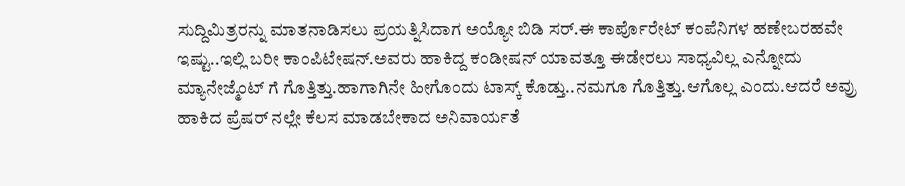ಸುದ್ದಿಮಿತ್ರರನ್ನು ಮಾತನಾಡಿಸಲು ಪ್ರಯತ್ನಿಸಿದಾಗ ಅಯ್ಯೋ ಬಿಡಿ ಸರ್.ಈ ಕಾರ್ಪೊರೇಟ್ ಕಂಪೆನಿಗಳ ಹಣೇಬರಹವೇ ಇಷ್ಟು..ಇಲ್ಲಿ ಬರೀ ಕಾಂಪಿಟೇಷನ್.ಅವರು ಹಾಕಿದ್ದ ಕಂಡೀಷನ್ ಯಾವತ್ತೂ ಈಡೇರಲು ಸಾಧ್ಯವಿಲ್ಲ ಎನ್ನೋದು ಮ್ಯಾನೇಜ್ಮೆಂಟ್ ಗೆ ಗೊತ್ತಿತ್ತು.ಹಾಗಾಗಿನೇ ಹೀಗೊಂದು ಟಾಸ್ಕ್ ಕೊಡ್ತು..ನಮಗೂ ಗೊತ್ತಿತ್ತು.ಆಗೊಲ್ಲ ಎಂದು.ಆದರೆ ಅವ್ರು ಹಾಕಿದ ಪ್ರೆಷರ್ ನಲ್ಲೇ ಕೆಲಸ ಮಾಡಬೇಕಾದ ಅನಿವಾರ್ಯತೆ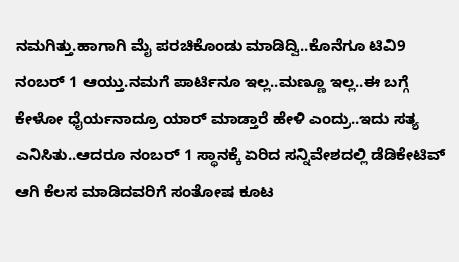ನಮಗಿತ್ತು.ಹಾಗಾಗಿ ಮೈ ಪರಚಿಕೊಂಡು ಮಾಡಿದ್ವಿ..ಕೊನೆಗೂ ಟಿವಿ9 ನಂಬರ್ 1 ಆಯ್ತು.ನಮಗೆ ಪಾರ್ಟಿನೂ ಇಲ್ಲ..ಮಣ್ಣೂ ಇಲ್ಲ..ಈ ಬಗ್ಗೆ ಕೇಳೋ ಧೈರ್ಯನಾದ್ರೂ ಯಾರ್ ಮಾಡ್ತಾರೆ ಹೇಳಿ ಎಂದ್ರು..ಇದು ಸತ್ಯ ಎನಿಸಿತು..ಆದರೂ ನಂಬರ್ 1 ಸ್ಥಾನಕ್ಕೆ ಏರಿದ ಸನ್ನಿವೇಶದಲ್ಲಿ ಡೆಡಿಕೇಟಿವ್ ಆಗಿ ಕೆಲಸ ಮಾಡಿದವರಿಗೆ ಸಂತೋಷ ಕೂಟ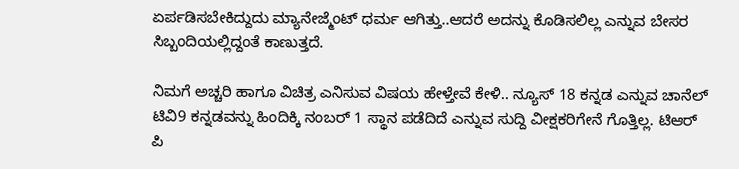ಏರ್ಪಡಿಸಬೇಕಿದ್ದುದು ಮ್ಯಾನೇಜ್ಮೆಂಟ್ ಧರ್ಮ ಆಗಿತ್ತು..ಆದರೆ ಅದನ್ನು ಕೊಡಿಸಲಿಲ್ಲ ಎನ್ನುವ ಬೇಸರ ಸಿಬ್ಬಂದಿಯಲ್ಲಿದ್ದಂತೆ ಕಾಣುತ್ತದೆ.

ನಿಮಗೆ ಅಚ್ಚರಿ ಹಾಗೂ ವಿಚಿತ್ರ ಎನಿಸುವ ವಿಷಯ ಹೇಳ್ತೇವೆ ಕೇಳಿ.. ನ್ಯೂಸ್ 18 ಕನ್ನಡ ಎನ್ನುವ ಚಾನೆಲ್ ಟಿವಿ9 ಕನ್ನಡವನ್ನು ಹಿಂದಿಕ್ಕಿ ನಂಬರ್ 1 ಸ್ಥಾನ ಪಡೆದಿದೆ ಎನ್ನುವ ಸುದ್ದಿ ವೀಕ್ಷಕರಿಗೇನೆ ಗೊತ್ತಿಲ್ಲ. ಟಿಆರ್ ಪಿ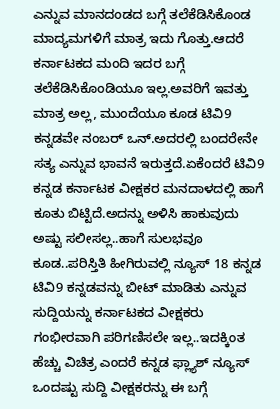ಎನ್ನುವ ಮಾನದಂಡದ ಬಗ್ಗೆ ತಲೆಕೆಡಿಸಿಕೊಂಡ ಮಾದ್ಯಮಗಳಿಗೆ ಮಾತ್ರ ಇದು ಗೊತ್ತು.ಆದರೆ ಕರ್ನಾಟಕದ ಮಂದಿ ಇದರ ಬಗ್ಗೆ ತಲೆಕೆಡಿಸಿಕೊಂಡಿಯೂ ಇಲ್ಲ.ಅವರಿಗೆ ಇವತ್ತು ಮಾತ್ರ ಅಲ್ಲ, ಮುಂದೆಯೂ ಕೂಡ ಟಿವಿ9 ಕನ್ನಡವೇ ನಂಬರ್ ಒನ್.ಅದರಲ್ಲಿ ಬಂದರೇನೇ ಸತ್ಯ ಎನ್ನುವ ಭಾವನೆ ಇರುತ್ತದೆ.ಏಕೆಂದರೆ ಟಿವಿ9 ಕನ್ನಡ ಕರ್ನಾಟಕ ವೀಕ್ಷಕರ ಮನದಾಳದಲ್ಲಿ ಹಾಗೆ ಕೂತು ಬಿಟ್ಟಿದೆ.ಅದನ್ನು ಅಳಿಸಿ ಹಾಕುವುದು ಅಷ್ಟು ಸಲೀಸಲ್ಲ..ಹಾಗೆ ಸುಲಭವೂ ಕೂಡ..ಪರಿಸ್ತಿತಿ ಹೀಗಿರುವಲ್ಲಿ ನ್ಯೂಸ್ 18 ಕನ್ನಡ ಟಿವಿ9 ಕನ್ನಡವನ್ನು ಬೀಟ್ ಮಾಡಿತು ಎನ್ನುವ ಸುದ್ದಿಯನ್ನು ಕರ್ನಾಟಕದ ವೀಕ್ಷಕರು ಗಂಭೀರವಾಗಿ ಪರಿಗಣಿಸಲೇ ಇಲ್ಲ..ಇದಕ್ಕಿಂತ ಹೆಚ್ಚು ವಿಚಿತ್ರ ಎಂದರೆ ಕನ್ನಡ ಫ್ಲ್ಯಾಶ್ ನ್ಯೂಸ್ ಒಂದಷ್ಟು ಸುದ್ದಿ ವೀಕ್ಷಕರನ್ನು ಈ ಬಗ್ಗೆ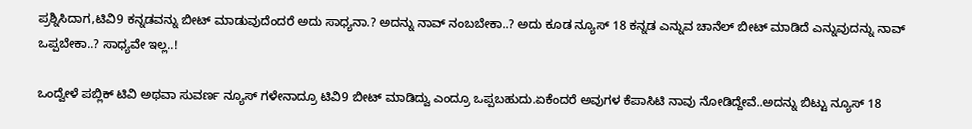ಪ್ರಶ್ನಿಸಿದಾಗ,ಟಿವಿ9 ಕನ್ನಡವನ್ನು ಬೀಟ್ ಮಾಡುವುದೆಂದರೆ ಅದು ಸಾಧ್ಯನಾ.? ಅದನ್ನು ನಾವ್ ನಂಬಬೇಕಾ..? ಅದು ಕೂಡ ನ್ಯೂಸ್ 18 ಕನ್ನಡ ಎನ್ನುವ ಚಾನೆಲ್ ಬೀಟ್ ಮಾಡಿದೆ ಎನ್ನುವುದನ್ನು ನಾವ್ ಒಪ್ಪಬೇಕಾ..? ಸಾಧ್ಯವೇ ಇಲ್ಲ..!

ಒಂದ್ವೇಳೆ ಪಬ್ಲಿಕ್ ಟಿವಿ ಅಥವಾ ಸುವರ್ಣ ನ್ಯೂಸ್ ಗಳೇನಾದ್ರೂ ಟಿವಿ9 ಬೀಟ್ ಮಾಡಿದ್ವು ಎಂದ್ರೂ ಒಪ್ಪಬಹುದು.ಏಕೆಂದರೆ ಅವುಗಳ ಕೆಪಾಸಿಟಿ ನಾವು ನೋಡಿದ್ದೇವೆ..ಅದನ್ನು ಬಿಟ್ಟು ನ್ಯೂಸ್ 18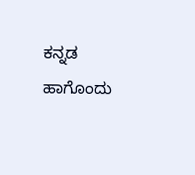ಕನ್ನಡ ಹಾಗೊಂದು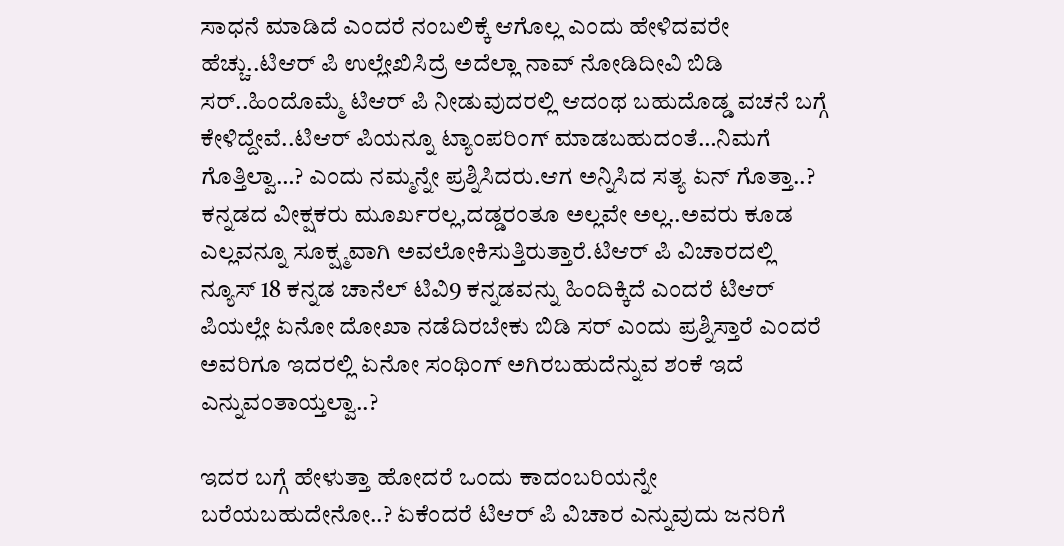ಸಾಧನೆ ಮಾಡಿದೆ ಎಂದರೆ ನಂಬಲಿಕ್ಕೆ ಆಗೊಲ್ಲ ಎಂದು ಹೇಳಿದವರೇ ಹೆಚ್ಚು..ಟಿಆರ್ ಪಿ ಉಲ್ಲೇಖಿಸಿದ್ರೆ ಅದೆಲ್ಲಾ ನಾವ್ ನೋಡಿದೀವಿ ಬಿಡಿ ಸರ್..ಹಿಂದೊಮ್ಮೆ ಟಿಆರ್ ಪಿ ನೀಡುವುದರಲ್ಲಿ ಆದಂಥ ಬಹುದೊಡ್ಡ ವಚನೆ ಬಗ್ಗೆ ಕೇಳಿದ್ದೇವೆ..ಟಿಆರ್ ಪಿಯನ್ನೂ ಟ್ಯಾಂಪರಿಂಗ್ ಮಾಡಬಹುದಂತೆ…ನಿಮಗೆ ಗೊತ್ತಿಲ್ವಾ…? ಎಂದು ನಮ್ಮನ್ನೇ ಪ್ರಶ್ನಿಸಿದರು.ಆಗ ಅನ್ನಿಸಿದ ಸತ್ಯ ಏನ್ ಗೊತ್ತಾ..? ಕನ್ನಡದ ವೀಕ್ಷಕರು ಮೂರ್ಖರಲ್ಲ,ದಡ್ಡರಂತೂ ಅಲ್ಲವೇ ಅಲ್ಲ..ಅವರು ಕೂಡ ಎಲ್ಲವನ್ನೂ ಸೂಕ್ಷ್ಮವಾಗಿ ಅವಲೋಕಿಸುತ್ತಿರುತ್ತಾರೆ.ಟಿಆರ್ ಪಿ ವಿಚಾರದಲ್ಲಿ ನ್ಯೂಸ್ 18 ಕನ್ನಡ ಚಾನೆಲ್ ಟಿವಿ9 ಕನ್ನಡವನ್ನು ಹಿಂದಿಕ್ಕಿದೆ ಎಂದರೆ ಟಿಆರ್ ಪಿಯಲ್ಲೇ ಏನೋ ದೋಖಾ ನಡೆದಿರಬೇಕು ಬಿಡಿ ಸರ್ ಎಂದು ಪ್ರಶ್ನಿಸ್ತಾರೆ ಎಂದರೆ ಅವರಿಗೂ ಇದರಲ್ಲಿ ಏನೋ ಸಂಥಿಂಗ್ ಅಗಿರಬಹುದೆನ್ನುವ ಶಂಕೆ ಇದೆ ಎನ್ನುವಂತಾಯ್ತಲ್ವಾ..?

ಇದರ ಬಗ್ಗೆ ಹೇಳುತ್ತಾ ಹೋದರೆ ಒಂದು ಕಾದಂಬರಿಯನ್ನೇ ಬರೆಯಬಹುದೇನೋ..? ಏಕೆಂದರೆ ಟಿಆರ್ ಪಿ ವಿಚಾರ ಎನ್ನುವುದು ಜನರಿಗೆ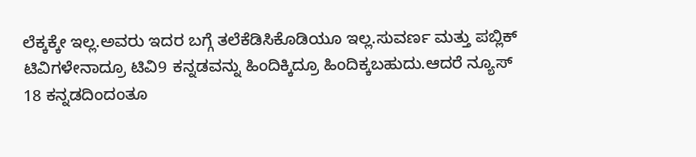ಲೆಕ್ಕಕ್ಕೇ ಇಲ್ಲ.ಅವರು ಇದರ ಬಗ್ಗೆ ತಲೆಕೆಡಿಸಿಕೊಡಿಯೂ ಇಲ್ಲ.ಸುವರ್ಣ ಮತ್ತು ಪಬ್ಲಿಕ್ ಟಿವಿಗಳೇನಾದ್ರೂ ಟಿವಿ9 ಕನ್ನಡವನ್ನು ಹಿಂದಿಕ್ಕಿದ್ರೂ ಹಿಂದಿಕ್ಕಬಹುದು.ಆದರೆ ನ್ಯೂಸ್ 18 ಕನ್ನಡದಿಂದಂತೂ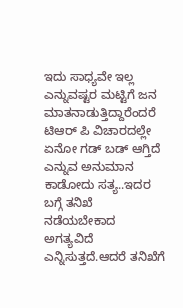ಇದು ಸಾಧ್ಯವೇ ಇಲ್ಲ ಎನ್ನುವಷ್ಟರ ಮಟ್ಟಿಗೆ ಜನ ಮಾತನಾಡುತ್ತಿದ್ದಾರೆಂದರೆ ಟಿಆರ್ ಪಿ ವಿಚಾರದಲ್ಲೇ ಏನೋ ಗಡ್ ಬಡ್ ಆಗ್ತಿದೆ ಎನ್ನುವ ಅನುಮಾನ ಕಾಡೋದು ಸತ್ಯ..ಇದರ ಬಗ್ಗೆ ತನಿಖೆ ನಡೆಯಬೇಕಾದ ಅಗತ್ಯವಿದೆ ಎನ್ನಿಸುತ್ತದೆ.ಆದರೆ ತನಿಖೆಗೆ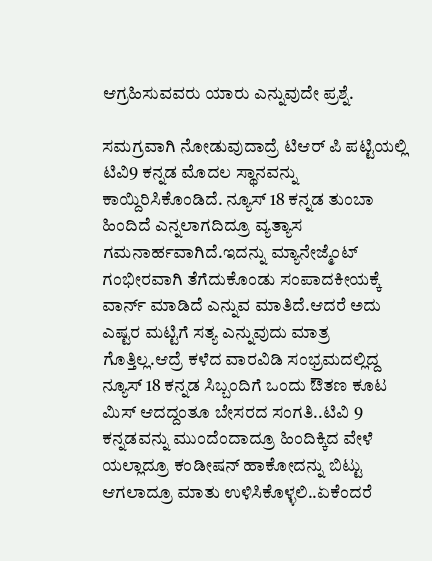ಆಗ್ರಹಿಸುವವರು ಯಾರು ಎನ್ನುವುದೇ ಪ್ರಶ್ನೆ.

ಸಮಗ್ರವಾಗಿ ನೋಡುವುದಾದ್ರೆ ಟಿಆರ್ ಪಿ ಪಟ್ಟಿಯಲ್ಲಿ ಟಿವಿ9 ಕನ್ನಡ ಮೊದಲ ಸ್ಥಾನವನ್ನು ಕಾಯ್ದಿರಿಸಿಕೊಂಡಿದೆ. ನ್ಯೂಸ್ 18 ಕನ್ನಡ ತುಂಬಾ ಹಿಂದಿದೆ ಎನ್ನಲಾಗದಿದ್ರೂ ವ್ಯತ್ಯಾಸ ಗಮನಾರ್ಹವಾಗಿದೆ.ಇದನ್ನು ಮ್ಯಾನೇಜ್ಮೆಂಟ್ ಗಂಭೀರವಾಗಿ ತೆಗೆದುಕೊಂಡು ಸಂಪಾದಕೀಯಕ್ಕೆ ವಾರ್ನ್ ಮಾಡಿದೆ ಎನ್ನುವ ಮಾತಿದೆ.ಆದರೆ ಅದು ಎಷ್ಟರ ಮಟ್ಟಿಗೆ ಸತ್ಯ ಎನ್ನುವುದು ಮಾತ್ರ ಗೊತ್ತಿಲ್ಲ.ಆದ್ರೆ ಕಳೆದ ವಾರವಿಡಿ ಸಂಭ್ರಮದಲ್ಲಿದ್ದ ನ್ಯೂಸ್ 18 ಕನ್ನಡ ಸಿಬ್ಬಂದಿಗೆ ಒಂದು ಔತಣ ಕೂಟ ಮಿಸ್ ಆದದ್ದಂತೂ ಬೇಸರದ ಸಂಗತಿ..ಟಿವಿ 9 ಕನ್ನಡವನ್ನು ಮುಂದೆಂದಾದ್ರೂ ಹಿಂದಿಕ್ಕಿದ ವೇಳೆ ಯಲ್ಲಾದ್ರೂ ಕಂಡೀಷನ್ ಹಾಕೋದನ್ನು ಬಿಟ್ಟು ಆಗಲಾದ್ರೂ ಮಾತು ಉಳಿಸಿಕೊಳ್ಳಲಿ..ಏಕೆಂದರೆ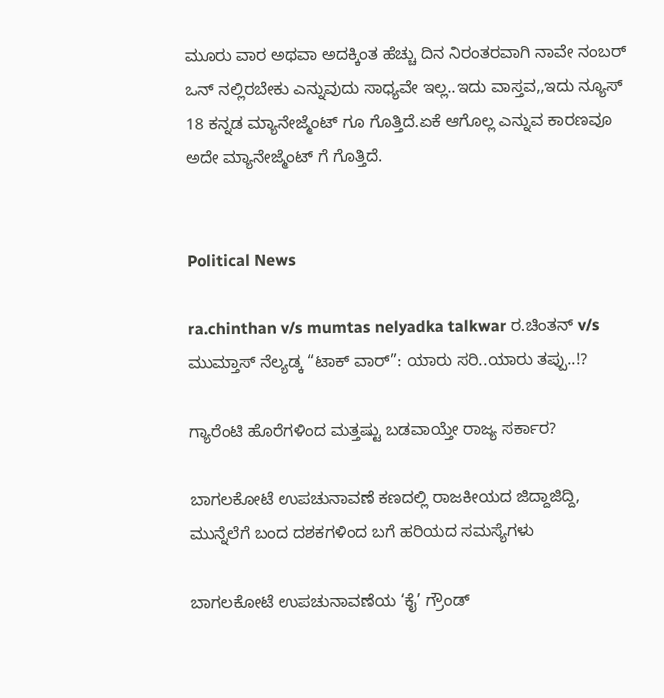ಮೂರು ವಾರ ಅಥವಾ ಅದಕ್ಕಿಂತ ಹೆಚ್ಚು ದಿನ ನಿರಂತರವಾಗಿ ನಾವೇ ನಂಬರ್ ಒನ್ ನಲ್ಲಿರಬೇಕು ಎನ್ನುವುದು ಸಾಧ್ಯವೇ ಇಲ್ಲ..ಇದು ವಾಸ್ತವ,,ಇದು ನ್ಯೂಸ್ 18 ಕನ್ನಡ ಮ್ಯಾನೇಜ್ಮೆಂಟ್ ಗೂ ಗೊತ್ತಿದೆ.ಏಕೆ ಆಗೊಲ್ಲ ಎನ್ನುವ ಕಾರಣವೂ ಅದೇ ಮ್ಯಾನೇಜ್ಮೆಂಟ್ ಗೆ ಗೊತ್ತಿದೆ.


Political News

ra.chinthan v/s mumtas nelyadka talkwar ರ.ಚಿಂತನ್‌ v/s ಮುಮ್ತಾಸ್ ನೆಲ್ಯಡ್ಕ “ಟಾಕ್‌ ವಾರ್‌”: ಯಾರು ಸರಿ..ಯಾರು ತಪ್ಪು..!?

ಗ್ಯಾರೆಂಟಿ ಹೊರೆಗಳಿಂದ ಮತ್ತಷ್ಟು ಬಡವಾಯ್ತೇ ರಾಜ್ಯ ಸರ್ಕಾರ?

ಬಾಗಲಕೋಟೆ ಉಪಚುನಾವಣೆ ಕಣದಲ್ಲಿ ರಾಜಕೀಯದ ಜಿದ್ದಾಜಿದ್ದಿ, ಮುನ್ನೆಲೆಗೆ ಬಂದ ದಶಕಗಳಿಂದ ಬಗೆ ಹರಿಯದ ಸಮಸ್ಯೆಗಳು

ಬಾಗಲಕೋಟೆ ಉಪಚುನಾವಣೆಯ ‘ಕೈ’ ಗ್ರೌಂಡ್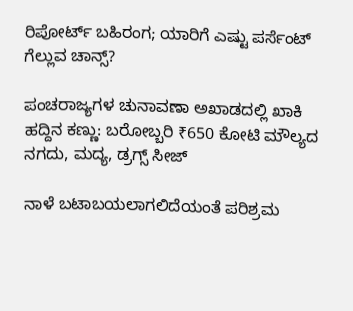ರಿಪೋರ್ಟ್ ಬಹಿರಂಗ; ಯಾರಿಗೆ ಎಷ್ಟು ಪರ್ಸೆಂಟ್ ಗೆಲ್ಲುವ ಚಾನ್ಸ್?

ಪಂಚರಾಜ್ಯಗಳ ಚುನಾವಣಾ ಅಖಾಡದಲ್ಲಿ ಖಾಕಿ ಹದ್ದಿನ ಕಣ್ಣು: ಬರೋಬ್ಬರಿ ₹650 ಕೋಟಿ ಮೌಲ್ಯದ ನಗದು, ಮದ್ಯ, ಡ್ರಗ್ಸ್ ಸೀಜ್

ನಾಳೆ ಬಟಾಬಯಲಾಗಲಿದೆಯಂತೆ ಪರಿಶ್ರಮ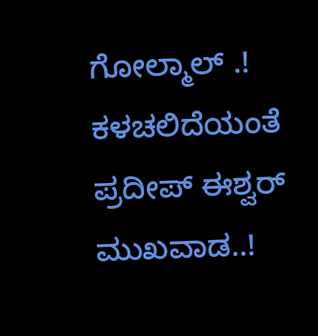ಗೋಲ್ಮಾಲ್‌ .! ಕಳಚಲಿದೆಯಂತೆ ಪ್ರದೀಪ್‌ ಈಶ್ವರ್‌ ಮುಖವಾಡ..!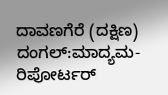ದಾವಣಗೆರೆ (ದಕ್ಷಿಣ) ದಂಗಲ್‌:ಮಾದ್ಯಮ-ರಿಪೋರ್ಟರ್‌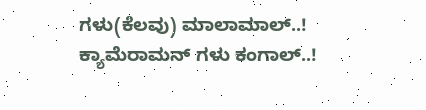ಗಳು(ಕೆಲವು) ಮಾಲಾಮಾಲ್..! ಕ್ಯಾಮೆರಾಮನ್‌ ಗಳು ಕಂಗಾಲ್..!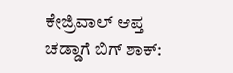ಕೇಜ್ರಿವಾಲ್ ಆಪ್ತ ಚಡ್ಡಾಗೆ ಬಿಗ್ ಶಾಕ್: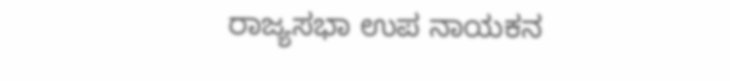ರಾಜ್ಯಸಭಾ ಉಪ ನಾಯಕನ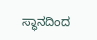ಸ್ಥಾನದಿಂದ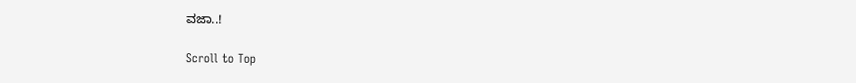ವಜಾ..!

Scroll to Top